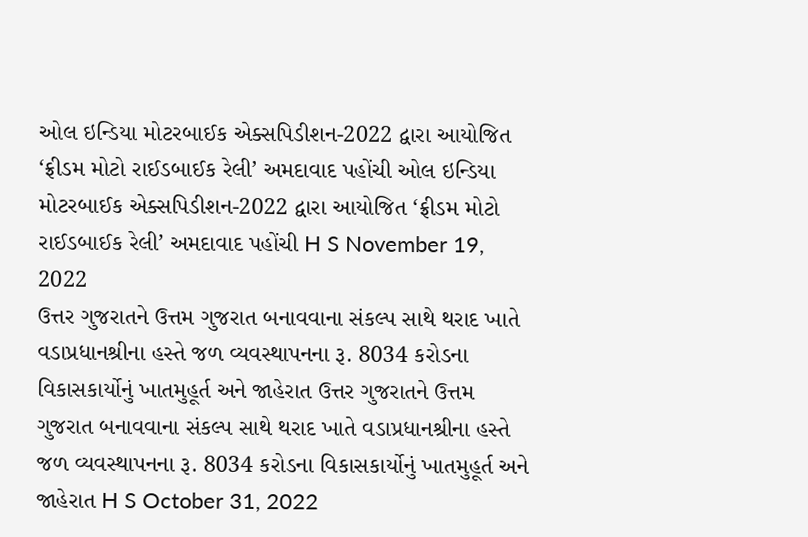ઓલ ઇન્ડિયા મોટરબાઈક એક્સપિડીશન-2022 દ્વારા આયોજિત ‘ફ્રીડમ મોટો રાઈડબાઈક રેલી’ અમદાવાદ પહોંચી ઓલ ઇન્ડિયા મોટરબાઈક એક્સપિડીશન-2022 દ્વારા આયોજિત ‘ફ્રીડમ મોટો રાઈડબાઈક રેલી’ અમદાવાદ પહોંચી H S November 19, 2022
ઉત્તર ગુજરાતને ઉત્તમ ગુજરાત બનાવવાના સંકલ્પ સાથે થરાદ ખાતે વડાપ્રધાનશ્રીના હસ્તે જળ વ્યવસ્થાપનના રૂ. 8034 કરોડના વિકાસકાર્યોનું ખાતમુહૂર્ત અને જાહેરાત ઉત્તર ગુજરાતને ઉત્તમ ગુજરાત બનાવવાના સંકલ્પ સાથે થરાદ ખાતે વડાપ્રધાનશ્રીના હસ્તે જળ વ્યવસ્થાપનના રૂ. 8034 કરોડના વિકાસકાર્યોનું ખાતમુહૂર્ત અને જાહેરાત H S October 31, 2022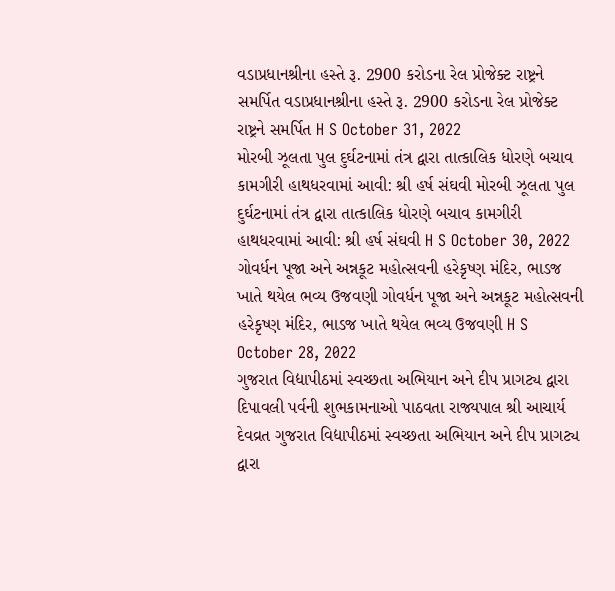વડાપ્રધાનશ્રીના હસ્તે રૂ. 2900 કરોડના રેલ પ્રોજેક્ટ રાષ્ટ્રને સમર્પિત વડાપ્રધાનશ્રીના હસ્તે રૂ. 2900 કરોડના રેલ પ્રોજેક્ટ રાષ્ટ્રને સમર્પિત H S October 31, 2022
મોરબી ઝૂલતા પુલ દુર્ઘટનામાં તંત્ર દ્વારા તાત્કાલિક ધોરણે બચાવ કામગીરી હાથધરવામાં આવી: શ્રી હર્ષ સંઘવી મોરબી ઝૂલતા પુલ દુર્ઘટનામાં તંત્ર દ્વારા તાત્કાલિક ધોરણે બચાવ કામગીરી હાથધરવામાં આવી: શ્રી હર્ષ સંઘવી H S October 30, 2022
ગોવર્ધન પૂજા અને અન્નકૂટ મહોત્સવની હરેકૃષ્ણ મંદિર, ભાડજ ખાતે થયેલ ભવ્ય ઉજવણી ગોવર્ધન પૂજા અને અન્નકૂટ મહોત્સવની હરેકૃષ્ણ મંદિર, ભાડજ ખાતે થયેલ ભવ્ય ઉજવણી H S October 28, 2022
ગુજરાત વિદ્યાપીઠમાં સ્વચ્છતા અભિયાન અને દીપ પ્રાગટ્ય દ્વારા દિપાવલી પર્વની શુભકામનાઓ પાઠવતા રાજ્યપાલ શ્રી આચાર્ય દેવવ્રત ગુજરાત વિદ્યાપીઠમાં સ્વચ્છતા અભિયાન અને દીપ પ્રાગટ્ય દ્વારા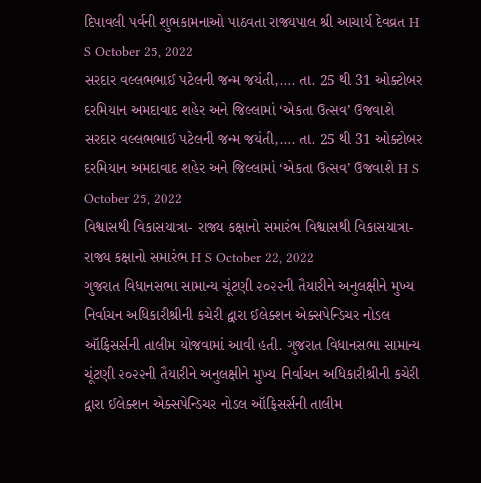દિપાવલી પર્વની શુભકામનાઓ પાઠવતા રાજ્યપાલ શ્રી આચાર્ય દેવવ્રત H S October 25, 2022
સરદાર વલ્લભભાઈ પટેલની જન્મ જયંતી,…. તા. 25 થી 31 ઓક્ટોબર દરમિયાન અમદાવાદ શહેર અને જિલ્લામાં ‘એકતા ઉત્સવ’ ઉજવાશે સરદાર વલ્લભભાઈ પટેલની જન્મ જયંતી,…. તા. 25 થી 31 ઓક્ટોબર દરમિયાન અમદાવાદ શહેર અને જિલ્લામાં ‘એકતા ઉત્સવ’ ઉજવાશે H S October 25, 2022
વિશ્વાસથી વિકાસયાત્રા- રાજ્ય કક્ષાનો સમારંભ વિશ્વાસથી વિકાસયાત્રા- રાજ્ય કક્ષાનો સમારંભ H S October 22, 2022
ગુજરાત વિધાનસભા સામાન્ય ચૂંટણી ૨૦૨૨ની તૈયારીને અનુલક્ષીને મુખ્ય નિર્વાચન અધિકારીશ્રીની કચેરી દ્વારા ઈલેક્શન એક્સપેન્ડિચર નોડલ ઑફિસર્સની તાલીમ યોજવામાં આવી હતી. ગુજરાત વિધાનસભા સામાન્ય ચૂંટણી ૨૦૨૨ની તૈયારીને અનુલક્ષીને મુખ્ય નિર્વાચન અધિકારીશ્રીની કચેરી દ્વારા ઈલેક્શન એક્સપેન્ડિચર નોડલ ઑફિસર્સની તાલીમ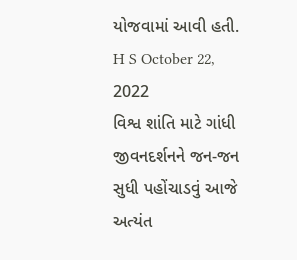યોજવામાં આવી હતી. H S October 22, 2022
વિશ્વ શાંતિ માટે ગાંધી જીવનદર્શનને જન-જન સુધી પહોંચાડવું આજે અત્યંત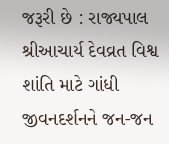જરૂરી છે : રાજ્યપાલ શ્રીઆચાર્ય દેવવ્રત વિશ્વ શાંતિ માટે ગાંધી જીવનદર્શનને જન-જન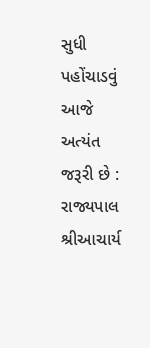સુધી પહોંચાડવું આજે અત્યંત જરૂરી છે : રાજ્યપાલ શ્રીઆચાર્ય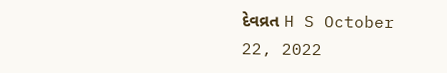દેવવ્રત H S October 22, 2022